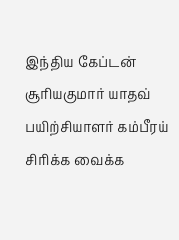இந்திய கேப்டன் சூரியகுமார் யாதவ் பயிற்சியாளர் கம்பீரய் சிரிக்க வைக்க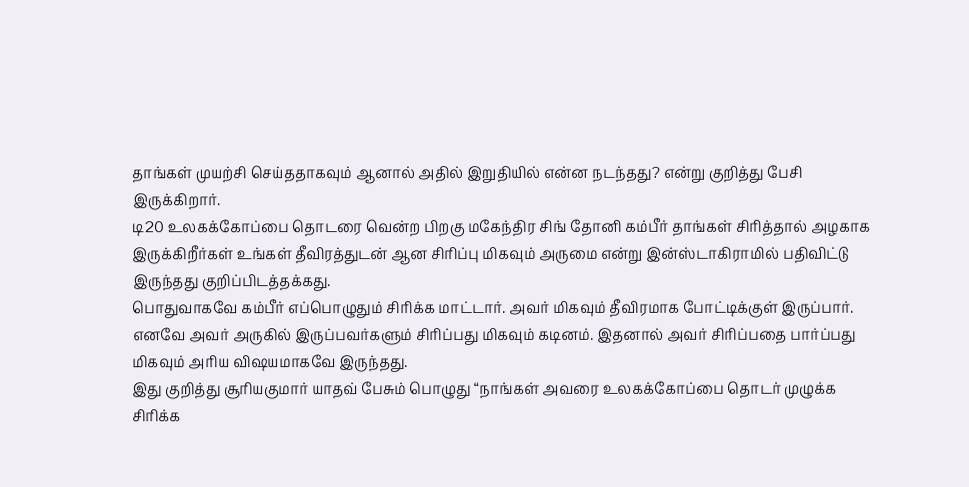தாங்கள் முயற்சி செய்ததாகவும் ஆனால் அதில் இறுதியில் என்ன நடந்தது? என்று குறித்து பேசி இருக்கிறார்.
டி20 உலகக்கோப்பை தொடரை வென்ற பிறகு மகேந்திர சிங் தோனி கம்பீர் தாங்கள் சிரித்தால் அழகாக இருக்கிறீர்கள் உங்கள் தீவிரத்துடன் ஆன சிரிப்பு மிகவும் அருமை என்று இன்ஸ்டாகிராமில் பதிவிட்டு இருந்தது குறிப்பிடத்தக்கது.
பொதுவாகவே கம்பீர் எப்பொழுதும் சிரிக்க மாட்டார். அவர் மிகவும் தீவிரமாக போட்டிக்குள் இருப்பார். எனவே அவர் அருகில் இருப்பவர்களும் சிரிப்பது மிகவும் கடினம். இதனால் அவர் சிரிப்பதை பார்ப்பது மிகவும் அரிய விஷயமாகவே இருந்தது.
இது குறித்து சூரியகுமார் யாதவ் பேசும் பொழுது “நாங்கள் அவரை உலகக்கோப்பை தொடர் முழுக்க சிரிக்க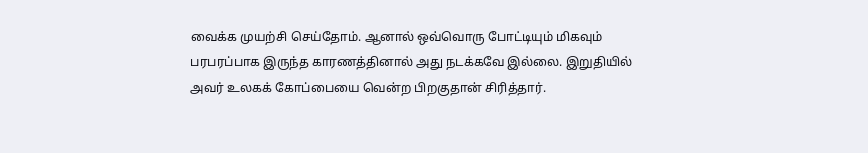வைக்க முயற்சி செய்தோம். ஆனால் ஒவ்வொரு போட்டியும் மிகவும் பரபரப்பாக இருந்த காரணத்தினால் அது நடக்கவே இல்லை. இறுதியில் அவர் உலகக் கோப்பையை வென்ற பிறகுதான் சிரித்தார்.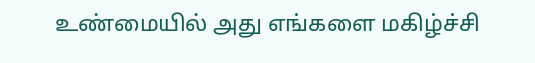உண்மையில் அது எங்களை மகிழ்ச்சி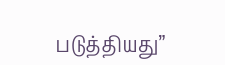படுத்தியது”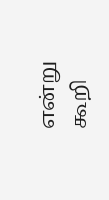என்று கூறி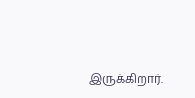இருக்கிறார்.